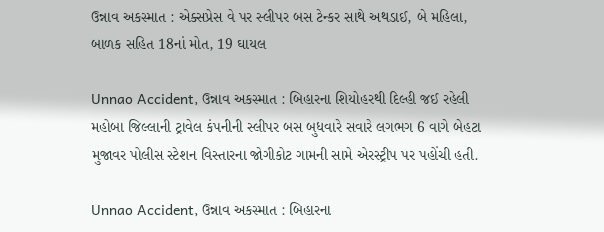ઉન્નાવ અકસ્માત : એક્સપ્રેસ વે પર સ્લીપર બસ ટેન્કર સાથે અથડાઈ, બે મહિલા, બાળક સહિત 18નાં મોત, 19 ઘાયલ

Unnao Accident, ઉન્નાવ અકસ્માત : બિહારના શિયોહરથી દિલ્હી જઈ રહેલી મહોબા જિલ્લાની ટ્રાવેલ કંપનીની સ્લીપર બસ બુધવારે સવારે લગભગ 6 વાગે બેહટા મુજાવર પોલીસ સ્ટેશન વિસ્તારના જોગીકોટ ગામની સામે એરસ્ટ્રીપ પર પહોંચી હતી.

Unnao Accident, ઉન્નાવ અકસ્માત : બિહારના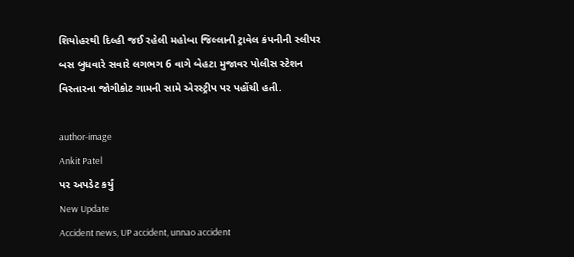શિયોહરથી દિલ્હી જઈ રહેલી મહોબા જિલ્લાની ટ્રાવેલ કંપનીની સ્લીપર બસ બુધવારે સવારે લગભગ 6 વાગે બેહટા મુજાવર પોલીસ સ્ટેશન વિસ્તારના જોગીકોટ ગામની સામે એરસ્ટ્રીપ પર પહોંચી હતી.

author-image
Ankit Patel
પર અપડેટ કર્યું
New Update
Accident news, UP accident, unnao accident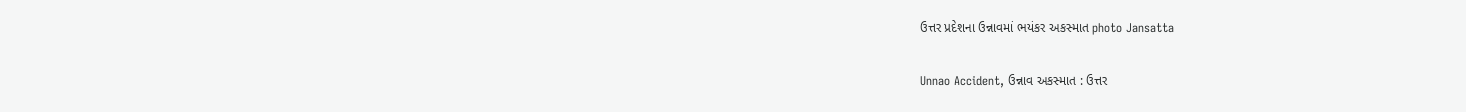ઉત્તર પ્રદેશના ઉન્નાવમાં ભયંકર અકસ્માત photo Jansatta

Unnao Accident, ઉન્નાવ અકસ્માત : ઉત્તર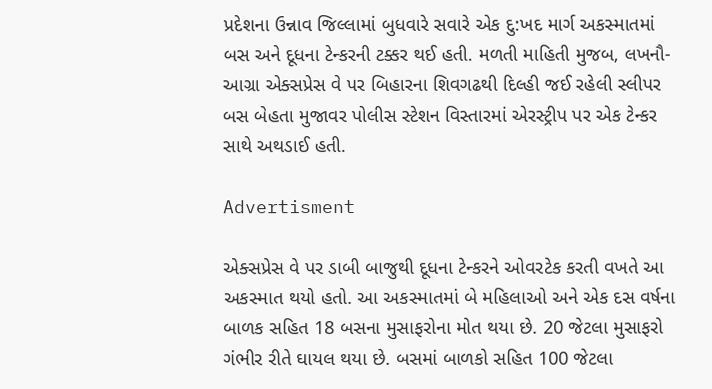પ્રદેશના ઉન્નાવ જિલ્લામાં બુધવારે સવારે એક દુ:ખદ માર્ગ અકસ્માતમાં બસ અને દૂધના ટેન્કરની ટક્કર થઈ હતી. મળતી માહિતી મુજબ, લખનૌ-આગ્રા એક્સપ્રેસ વે પર બિહારના શિવગઢથી દિલ્હી જઈ રહેલી સ્લીપર બસ બેહતા મુજાવર પોલીસ સ્ટેશન વિસ્તારમાં એરસ્ટ્રીપ પર એક ટેન્કર સાથે અથડાઈ હતી.

Advertisment

એક્સપ્રેસ વે પર ડાબી બાજુથી દૂધના ટેન્કરને ઓવરટેક કરતી વખતે આ અકસ્માત થયો હતો. આ અકસ્માતમાં બે મહિલાઓ અને એક દસ વર્ષના બાળક સહિત 18 બસના મુસાફરોના મોત થયા છે. 20 જેટલા મુસાફરો ગંભીર રીતે ઘાયલ થયા છે. બસમાં બાળકો સહિત 100 જેટલા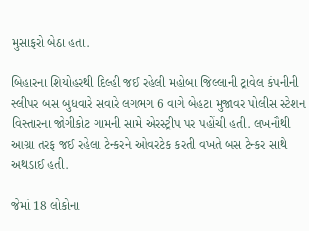મુસાફરો બેઠા હતા.

બિહારના શિયોહરથી દિલ્હી જઈ રહેલી મહોબા જિલ્લાની ટ્રાવેલ કંપનીની સ્લીપર બસ બુધવારે સવારે લગભગ 6 વાગે બેહટા મુજાવર પોલીસ સ્ટેશન વિસ્તારના જોગીકોટ ગામની સામે એરસ્ટ્રીપ પર પહોંચી હતી. લખનૌથી આગ્રા તરફ જઈ રહેલા ટેન્કરને ઓવરટેક કરતી વખતે બસ ટેન્કર સાથે અથડાઈ હતી.

જેમાં 18 લોકોના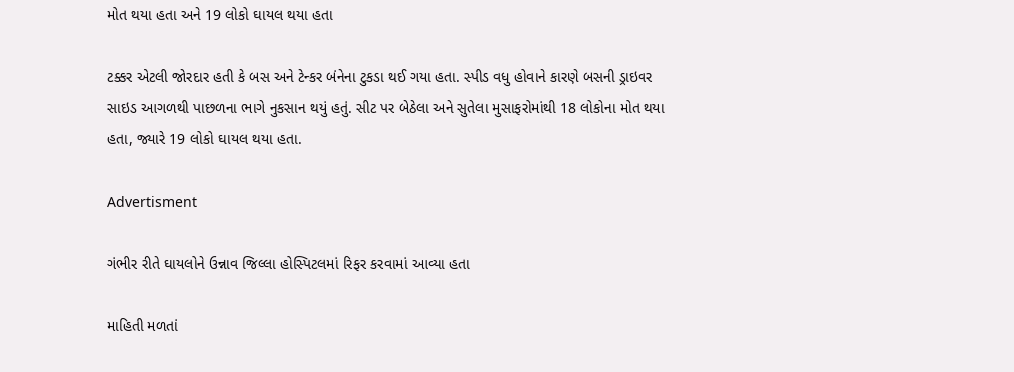મોત થયા હતા અને 19 લોકો ઘાયલ થયા હતા

ટક્કર એટલી જોરદાર હતી કે બસ અને ટેન્કર બંનેના ટુકડા થઈ ગયા હતા. સ્પીડ વધુ હોવાને કારણે બસની ડ્રાઇવર સાઇડ આગળથી પાછળના ભાગે નુકસાન થયું હતું. સીટ પર બેઠેલા અને સુતેલા મુસાફરોમાંથી 18 લોકોના મોત થયા હતા, જ્યારે 19 લોકો ઘાયલ થયા હતા.

Advertisment

ગંભીર રીતે ઘાયલોને ઉન્નાવ જિલ્લા હોસ્પિટલમાં રિફર કરવામાં આવ્યા હતા

માહિતી મળતાં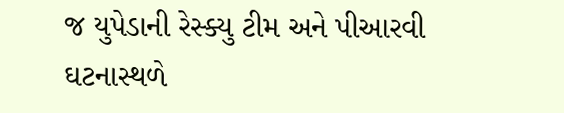જ યુપેડાની રેસ્ક્યુ ટીમ અને પીઆરવી ઘટનાસ્થળે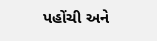પહોંચી અને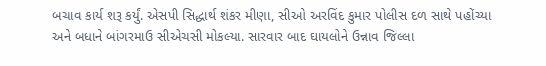બચાવ કાર્ય શરૂ કર્યું. એસપી સિદ્ધાર્થ શંકર મીણા, સીઓ અરવિંદ કુમાર પોલીસ દળ સાથે પહોંચ્યા અને બધાને બાંગરમાઉ સીએચસી મોકલ્યા. સારવાર બાદ ઘાયલોને ઉન્નાવ જિલ્લા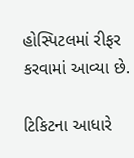હોસ્પિટલમાં રીફર કરવામાં આવ્યા છે.

ટિકિટના આધારે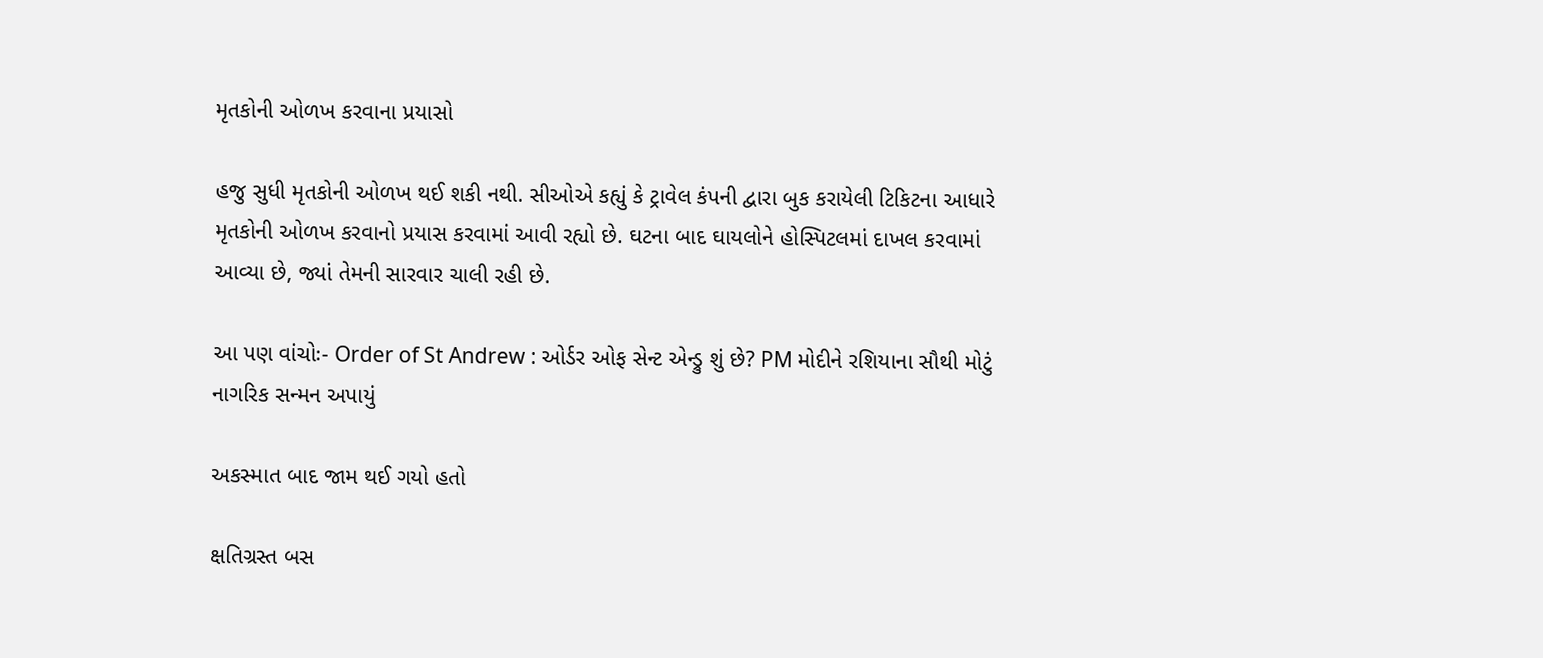મૃતકોની ઓળખ કરવાના પ્રયાસો

હજુ સુધી મૃતકોની ઓળખ થઈ શકી નથી. સીઓએ કહ્યું કે ટ્રાવેલ કંપની દ્વારા બુક કરાયેલી ટિકિટના આધારે મૃતકોની ઓળખ કરવાનો પ્રયાસ કરવામાં આવી રહ્યો છે. ઘટના બાદ ઘાયલોને હોસ્પિટલમાં દાખલ કરવામાં આવ્યા છે, જ્યાં તેમની સારવાર ચાલી રહી છે.

આ પણ વાંચોઃ- Order of St Andrew : ઓર્ડર ઓફ સેન્ટ એન્ડ્રુ શું છે? PM મોદીને રશિયાના સૌથી મોટું નાગરિક સન્મન અપાયું

અકસ્માત બાદ જામ થઈ ગયો હતો

ક્ષતિગ્રસ્ત બસ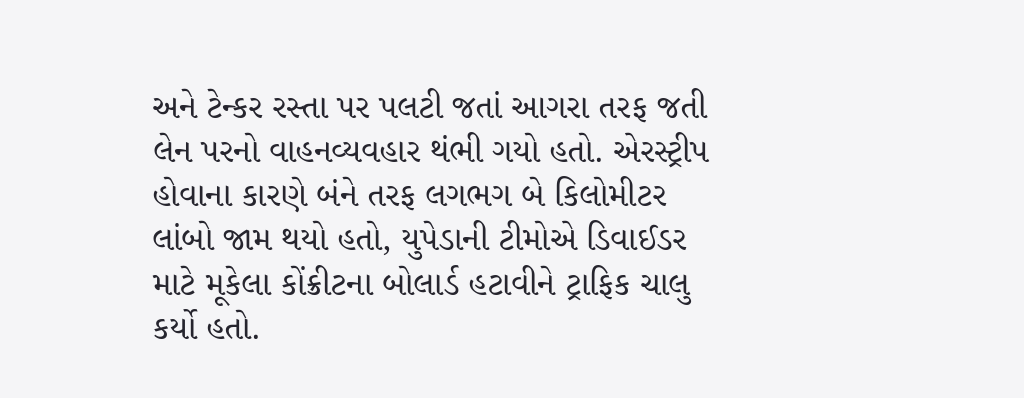અને ટેન્કર રસ્તા પર પલટી જતાં આગરા તરફ જતી લેન પરનો વાહનવ્યવહાર થંભી ગયો હતો. એરસ્ટ્રીપ હોવાના કારણે બંને તરફ લગભગ બે કિલોમીટર લાંબો જામ થયો હતો, યુપેડાની ટીમોએ ડિવાઈડર માટે મૂકેલા કોંક્રીટના બોલાર્ડ હટાવીને ટ્રાફિક ચાલુ કર્યો હતો.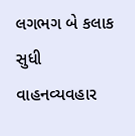લગભગ બે કલાક સુધી વાહનવ્યવહાર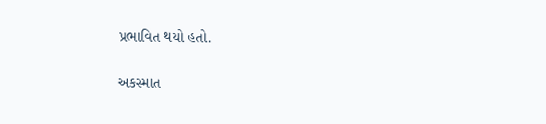પ્રભાવિત થયો હતો.

અકસ્માત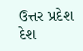ઉત્તર પ્રદેશ દેશ